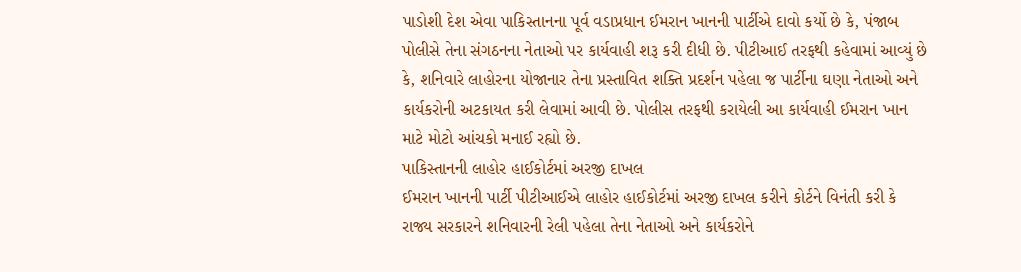પાડોશી દેશ એવા પાકિસ્તાનના પૂર્વ વડાપ્રધાન ઈમરાન ખાનની પાર્ટીએ દાવો કર્યો છે કે, પંજાબ પોલીસે તેના સંગઠનના નેતાઓ પર કાર્યવાહી શરૂ કરી દીધી છે. પીટીઆઈ તરફથી કહેવામાં આવ્યું છે કે, શનિવારે લાહોરના યોજાનાર તેના પ્રસ્તાવિત શક્તિ પ્રદર્શન પહેલા જ પાર્ટીના ઘણા નેતાઓ અને કાર્યકરોની અટકાયત કરી લેવામાં આવી છે. પોલીસ તરફથી કરાયેલી આ કાર્યવાહી ઈમરાન ખાન માટે મોટો આંચકો મનાઈ રહ્યો છે.
પાકિસ્તાનની લાહોર હાઈકોર્ટમાં અરજી દાખલ
ઈમરાન ખાનની પાર્ટી પીટીઆઈએ લાહોર હાઈકોર્ટમાં અરજી દાખલ કરીને કોર્ટને વિનંતી કરી કે રાજ્ય સરકારને શનિવારની રેલી પહેલા તેના નેતાઓ અને કાર્યકરોને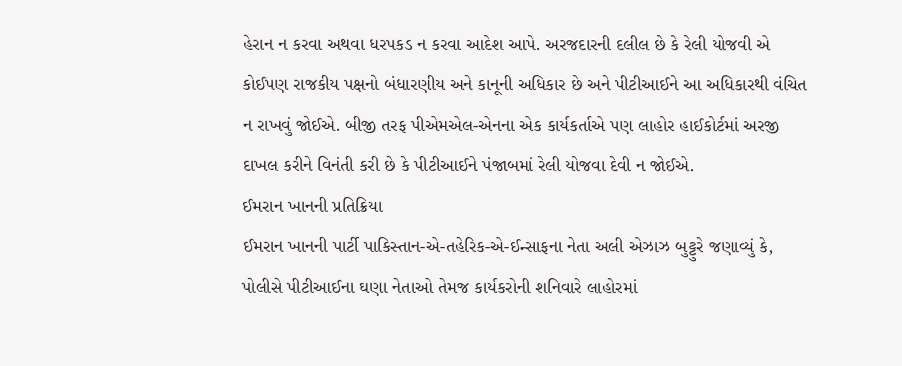હેરાન ન કરવા અથવા ધરપકડ ન કરવા આદેશ આપે. અરજદારની દલીલ છે કે રેલી યોજવી એ કોઈપણ રાજકીય પક્ષનો બંધારણીય અને કાનૂની અધિકાર છે અને પીટીઆઈને આ અધિકારથી વંચિત ન રાખવું જોઈએ. બીજી તરફ પીએમએલ-એનના એક કાર્યકર્તાએ પણ લાહોર હાઈકોર્ટમાં અરજી દાખલ કરીને વિનંતી કરી છે કે પીટીઆઈને પંજાબમાં રેલી યોજવા દેવી ન જોઈએ.
ઈમરાન ખાનની પ્રતિક્રિયા
ઈમરાન ખાનની પાર્ટી પાકિસ્તાન-એ-તહેરિક-એ-ઈન્સાફના નેતા અલી એઝાઝ બુટ્ટુરે જણાવ્યું કે, પોલીસે પીટીઆઈના ઘણા નેતાઓ તેમજ કાર્યકરોની શનિવારે લાહોરમાં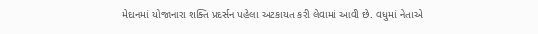મેદાનમાં યોજાનારા શક્તિ પ્રદર્સન પહેલા અટકાયત કરી લેવામાં આવી છે. વધુમાં નેતાએ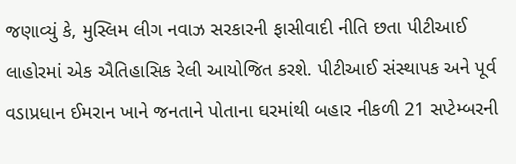જણાવ્યું કે, મુસ્લિમ લીગ નવાઝ સરકારની ફાસીવાદી નીતિ છતા પીટીઆઈ લાહોરમાં એક ઐતિહાસિક રેલી આયોજિત કરશે. પીટીઆઈ સંસ્થાપક અને પૂર્વ વડાપ્રધાન ઈમરાન ખાને જનતાને પોતાના ઘરમાંથી બહાર નીકળી 21 સપ્ટેમ્બરની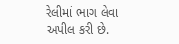રેલીમાં ભાગ લેવા અપીલ કરી છે.